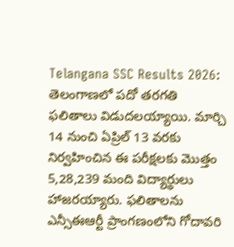Telangana SSC Results 2026: తెలంగాణలో పదో తరగతి ఫలితాలు విడుదలయ్యాయి. మార్చి 14 నుంచి ఏప్రిల్ 13 వరకు నిర్వహించిన ఈ పరీక్షలకు మొత్తం 5,28,239 మంది విద్యార్థులు హాజరయ్యారు. ఫలితాలను ఎన్సీఈఆర్టీ ప్రాంగణంలోని గోదావరి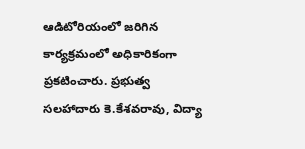ఆడిటోరియంలో జరిగిన కార్యక్రమంలో అధికారికంగా ప్రకటించారు. ప్రభుత్వ సలహాదారు కె.కేశవరావు, విద్యా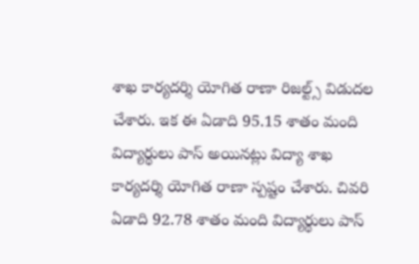శాఖ కార్యదర్శి యోగిత రాణా రిజల్ట్స్ విడుదల చేశారు. ఇక ఈ ఏడాది 95.15 శాతం మంది విద్యార్థులు పాస్ అయినట్లు విద్యా శాఖ కార్యదర్శి యోగిత రాణా స్పష్టం చేశారు. చివరి ఏడాది 92.78 శాతం మంది విద్యార్థులు పాస్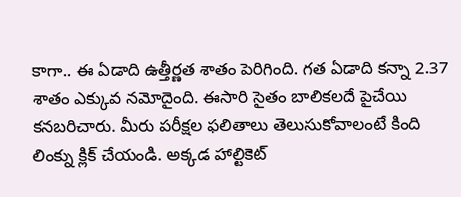కాగా.. ఈ ఏడాది ఉత్తీర్ణత శాతం పెరిగింది. గత ఏడాది కన్నా 2.37 శాతం ఎక్కువ నమోదైంది. ఈసారి సైతం బాలికలదే పైచేయి కనబరిచారు. మీరు పరీక్షల ఫలితాలు తెలుసుకోవాలంటే కింది లింక్ను క్లిక్ చేయండి. అక్కడ హాల్టికెట్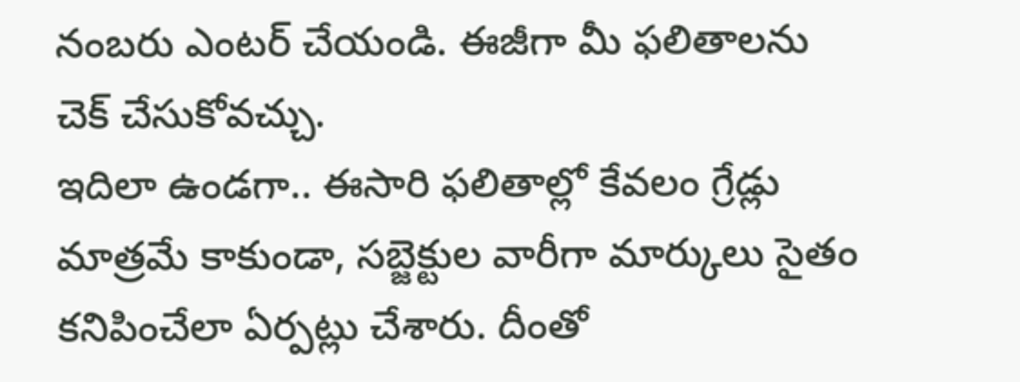నంబరు ఎంటర్ చేయండి. ఈజీగా మీ ఫలితాలను చెక్ చేసుకోవచ్చు.
ఇదిలా ఉండగా.. ఈసారి ఫలితాల్లో కేవలం గ్రేడ్లు మాత్రమే కాకుండా, సబ్జెక్టుల వారీగా మార్కులు సైతం కనిపించేలా ఏర్పట్లు చేశారు. దీంతో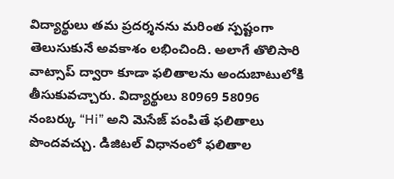విద్యార్థులు తమ ప్రదర్శనను మరింత స్పష్టంగా తెలుసుకునే అవకాశం లభించింది. అలాగే తొలిసారి వాట్సాప్ ద్వారా కూడా ఫలితాలను అందుబాటులోకి తీసుకువచ్చారు. విద్యార్థులు 80969 58096 నంబర్కు “Hi” అని మెసేజ్ పంపితే ఫలితాలు పొందవచ్చు. డిజిటల్ విధానంలో ఫలితాల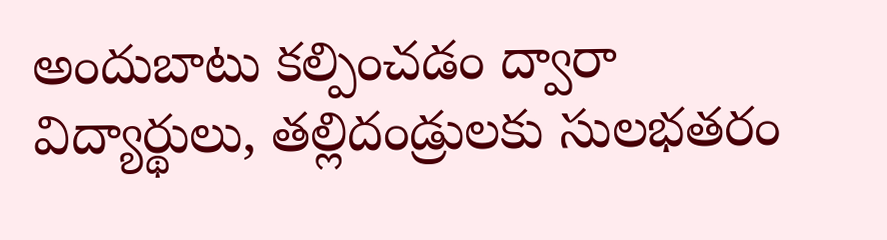అందుబాటు కల్పించడం ద్వారా విద్యార్థులు, తల్లిదండ్రులకు సులభతరం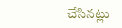చేసినట్లు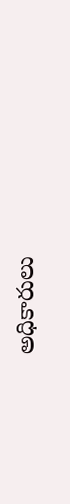అధికారులు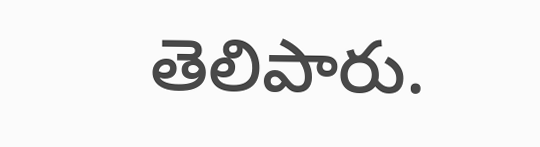తెలిపారు.